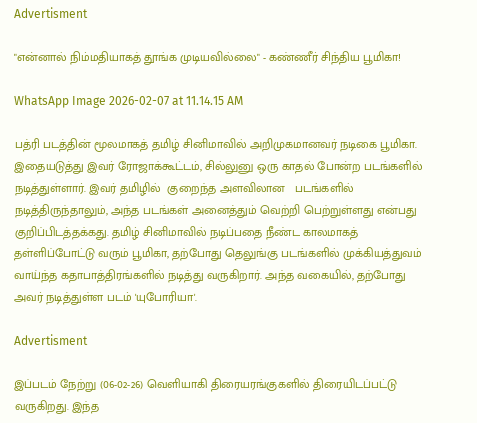Advertisment

"என்னால் நிம்மதியாகத் தூங்க முடியவில்லை" - கண்ணீர் சிந்திய பூமிகா!

WhatsApp Image 2026-02-07 at 11.14.15 AM

பத்ரி படத்தின் மூலமாகத் தமிழ் சினிமாவில் அறிமுகமானவர் நடிகை பூமிகா. இதையடுத்து இவர் ரோஜாக்கூட்டம், சில்லுனு ஒரு காதல் போன்ற படங்களில் நடித்துள்ளார். இவர் தமிழில்  குறைந்த அளவிலான   படங்களில் நடித்திருந்தாலும், அந்த படங்கள் அனைத்தும் வெற்றி பெற்றுள்ளது என்பது குறிப்பிடத்தக்கது. தமிழ் சினிமாவில் நடிப்பதை நீண்ட காலமாகத் தள்ளிப்போட்டு வரும் பூமிகா, தற்போது தெலுங்கு படங்களில் முக்கியத்துவம் வாய்ந்த கதாபாத்திரங்களில் நடித்து வருகிறார். அந்த வகையில், தற்போது அவர் நடித்துள்ள படம் 'யுபோரியா'.

Advertisment

இப்படம் நேற்று (06-02-26) வெளியாகி திரையரங்குகளில் திரையிடப்பட்டு வருகிறது. இந்த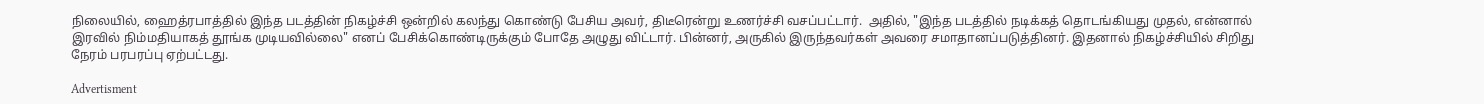நிலையில், ஹைத்ரபாத்தில் இந்த படத்தின் நிகழ்ச்சி ஒன்றில் கலந்து கொண்டு பேசிய அவர், திடீரென்று உணர்ச்சி வசப்பட்டார்.  அதில், "இந்த படத்தில் நடிக்கத் தொடங்கியது முதல், என்னால் இரவில் நிம்மதியாகத் தூங்க முடியவில்லை" எனப் பேசிக்கொண்டிருக்கும் போதே அழுது விட்டார். பின்னர், அருகில் இருந்தவர்கள் அவரை சமாதானப்படுத்தினர். இதனால் நிகழ்ச்சியில் சிறிது நேரம் பரபரப்பு ஏற்பட்டது.

Advertisment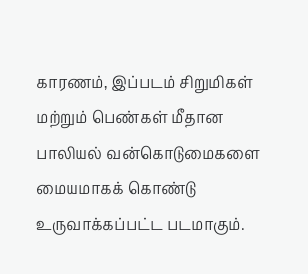காரணம், இப்படம் சிறுமிகள் மற்றும் பெண்கள் மீதான பாலியல் வன்கொடுமைகளை மையமாகக் கொண்டு உருவாக்கப்பட்ட படமாகும்.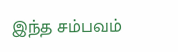இந்த சம்பவம்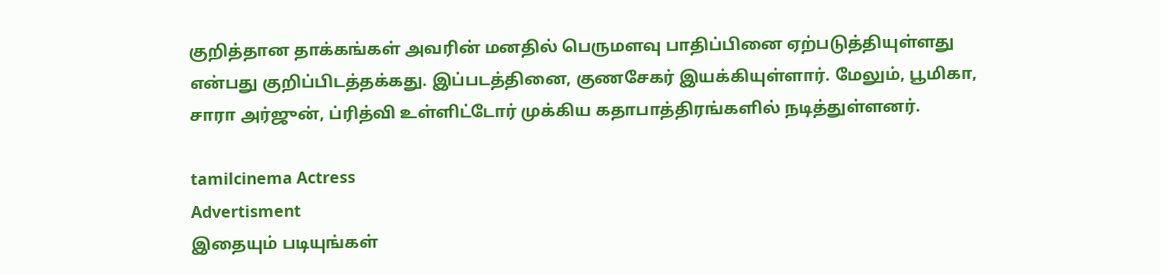குறித்தான தாக்கங்கள் அவரின் மனதில் பெருமளவு பாதிப்பினை ஏற்படுத்தியுள்ளது என்பது குறிப்பிடத்தக்கது. இப்படத்தினை, குணசேகர் இயக்கியுள்ளார். மேலும், பூமிகா, சாரா அர்ஜுன், ப்ரித்வி உள்ளிட்டோர் முக்கிய கதாபாத்திரங்களில் நடித்துள்ளனர்.

tamilcinema Actress
Advertisment
இதையும் படியுங்கள்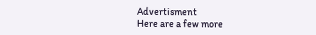Advertisment
Here are a few more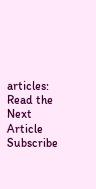articles:
Read the Next Article
Subscribe